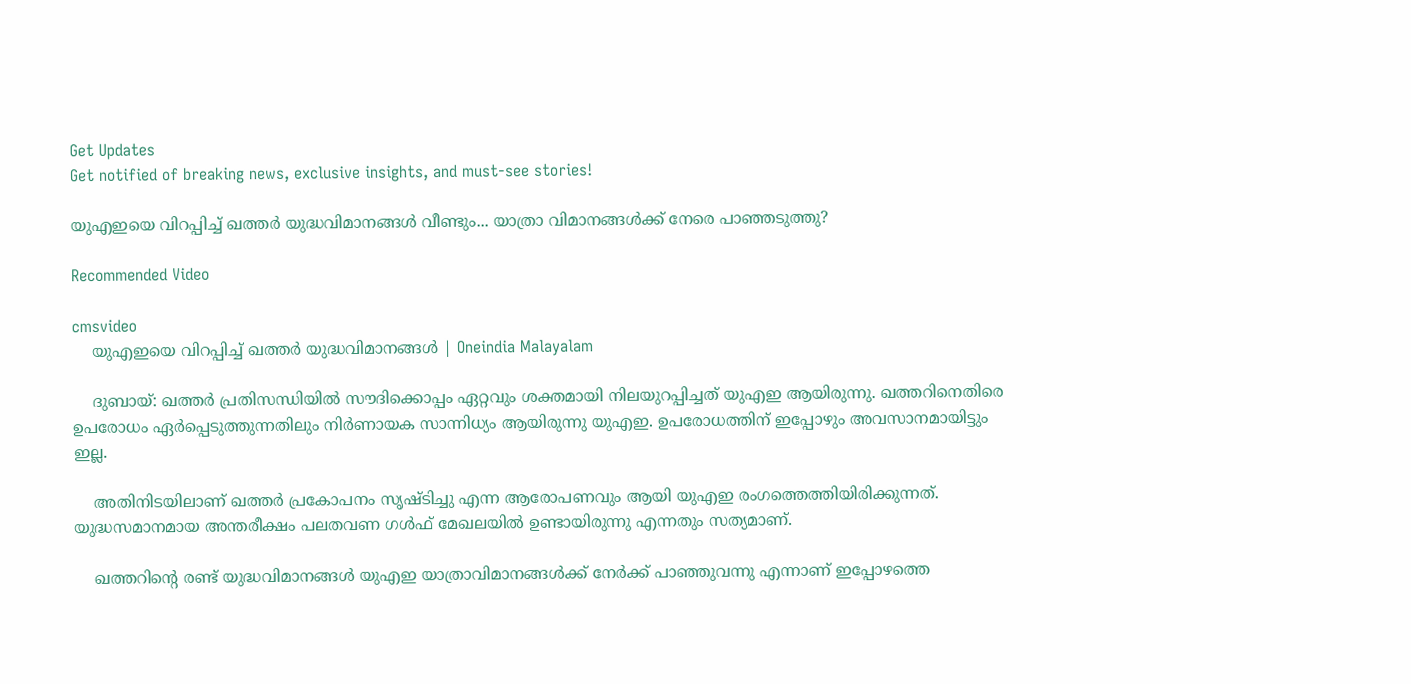Get Updates
Get notified of breaking news, exclusive insights, and must-see stories!

യുഎഇയെ വിറപ്പിച്ച് ഖത്തര്‍ യുദ്ധവിമാനങ്ങള്‍ വീണ്ടും... യാത്രാ വിമാനങ്ങള്‍ക്ക് നേരെ പാഞ്ഞടുത്തു?

Recommended Video

cmsvideo
    യുഎഇയെ വിറപ്പിച്ച് ഖത്തര്‍ യുദ്ധവിമാനങ്ങള്‍ | Oneindia Malayalam

    ദുബായ്: ഖത്തര്‍ പ്രതിസന്ധിയില്‍ സൗദിക്കൊപ്പം ഏറ്റവും ശക്തമായി നിലയുറപ്പിച്ചത് യുഎഇ ആയിരുന്നു. ഖത്തറിനെതിരെ ഉപരോധം ഏര്‍പ്പെടുത്തുന്നതിലും നിര്‍ണായക സാന്നിധ്യം ആയിരുന്നു യുഎഇ. ഉപരോധത്തിന് ഇപ്പോഴും അവസാനമായിട്ടും ഇല്ല.

    അതിനിടയിലാണ് ഖത്തര്‍ പ്രകോപനം സൃഷ്ടിച്ചു എന്ന ആരോപണവും ആയി യുഎഇ രംഗത്തെത്തിയിരിക്കുന്നത്. യുദ്ധസമാനമായ അന്തരീക്ഷം പലതവണ ഗള്‍ഫ് മേഖലയില്‍ ഉണ്ടായിരുന്നു എന്നതും സത്യമാണ്.

    ഖത്തറിന്റെ രണ്ട് യുദ്ധവിമാനങ്ങള്‍ യുഎഇ യാത്രാവിമാനങ്ങള്‍ക്ക് നേര്‍ക്ക് പാഞ്ഞുവന്നു എന്നാണ് ഇപ്പോഴത്തെ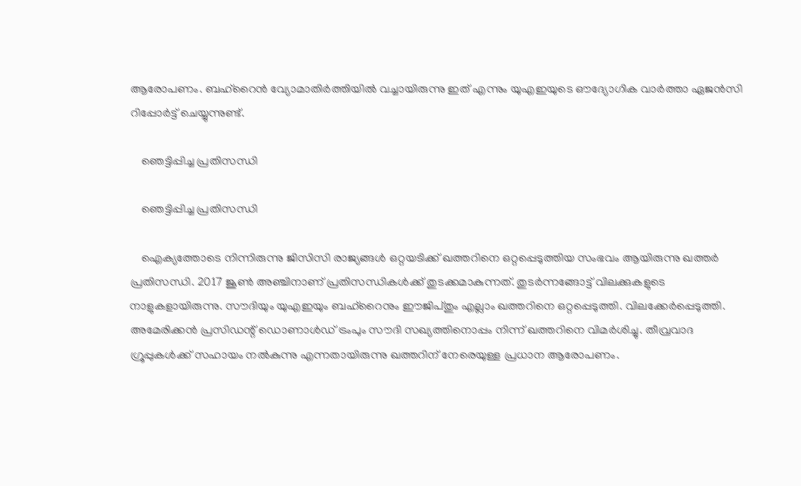ആരോപണം. ബഹ്‌റൈന്‍ വ്യോമാതിര്‍ത്തിയില്‍ വച്ചായിരുന്നു ഇത് എന്നും യുഎഇയുടെ ഔദ്യോഗിക വാര്‍ത്താ ഏജന്‍സി റിപ്പോര്‍ട്ട് ചെയ്യുന്നുണ്ട്.

    ഞെട്ടിപ്പിച്ച പ്രതിസന്ധി

    ഞെട്ടിപ്പിച്ച പ്രതിസന്ധി

    ഐക്യത്തോടെ നിന്നിരുന്നു ജിസിസി രാജ്യങ്ങള്‍ ഒറ്റയടിക്ക് ഖത്തറിനെ ഒറ്റപ്പെടുത്തിയ സംഭവം ആയിരുന്നു ഖത്തര്‍ പ്രതിസന്ധി. 2017 ജൂണ്‍ അഞ്ചിനാണ് പ്രതിസന്ധികള്‍ക്ക് തുടക്കമാകുന്നത്. തുടര്‍ന്നങ്ങോട്ട് വിലക്കുകളുടെ നാളുകളായിരുന്നു. സൗദിയും യുഎഇയും ബഹ്‌റൈനും ഈജിപ്തും എല്ലാം ഖത്തറിനെ ഒറ്റപ്പെടുത്തി. വിലക്കേര്‍പ്പെടുത്തി. അമേരിക്കന്‍ പ്രസിഡന്റ് ഡൊണാള്‍ഡ് ട്രംപും സൗദി സഖ്യത്തിനൊപ്പം നിന്ന് ഖത്തറിനെ വിമര്‍ശിച്ചു. തീവ്രവാദ ഗ്രൂപ്പുകള്‍ക്ക് സഹായം നല്‍കുന്നു എന്നതായിരുന്നു ഖത്തറിന് നേരെയുള്ള പ്രധാന ആരോപണം.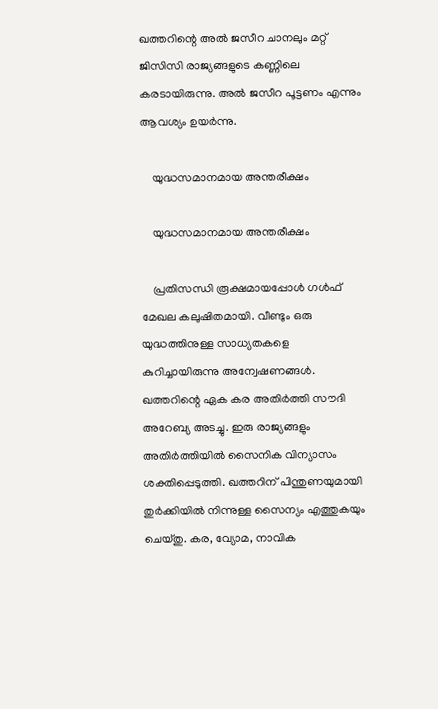ഖത്തറിന്റെ അല്‍ ജസീറ ചാനലും മറ്റ് ജിസിസി രാജ്യങ്ങളുടെ കണ്ണിലെ കരടായിരുന്നു. അല്‍ ജസീറ പൂട്ടണം എന്നും ആവശ്യം ഉയര്‍ന്നു.

    യുദ്ധസമാനമായ അന്തരീക്ഷം

    യുദ്ധസമാനമായ അന്തരീക്ഷം

    പ്രതിസന്ധി രൂക്ഷമായപ്പോള്‍ ഗള്‍ഫ് മേഖല കലുഷിതമായി. വീണ്ടും ഒരു യുദ്ധത്തിനുള്ള സാധ്യതകളെ കുറിച്ചായിരുന്നു അന്വേഷണങ്ങള്‍. ഖത്തറിന്റെ ഏക കര അതിര്‍ത്തി സൗദി അറേബ്യ അടച്ചു. ഇരു രാജ്യങ്ങളും അതിര്‍ത്തിയില്‍ സൈനിക വിന്യാസം ശക്തിപ്പെടുത്തി. ഖത്തറിന് പിന്തുണയുമായി തുര്‍ക്കിയില്‍ നിന്നുള്ള സൈന്യം എത്തുകയും ചെയ്തു. കര, വ്യോമ, നാവിക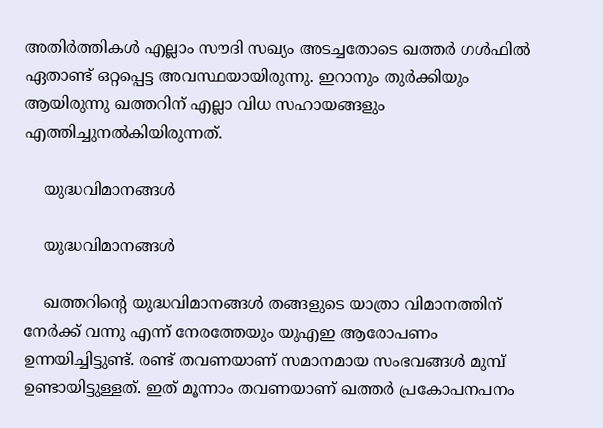അതിര്‍ത്തികള്‍ എല്ലാം സൗദി സഖ്യം അടച്ചതോടെ ഖത്തര്‍ ഗള്‍ഫില്‍ ഏതാണ്ട് ഒറ്റപ്പെട്ട അവസ്ഥയായിരുന്നു. ഇറാനും തുര്‍ക്കിയും ആയിരുന്നു ഖത്തറിന് എല്ലാ വിധ സഹായങ്ങളും എത്തിച്ചുനല്‍കിയിരുന്നത്.

    യുദ്ധവിമാനങ്ങള്‍

    യുദ്ധവിമാനങ്ങള്‍

    ഖത്തറിന്റെ യുദ്ധവിമാനങ്ങള്‍ തങ്ങളുടെ യാത്രാ വിമാനത്തിന് നേര്‍ക്ക് വന്നു എന്ന് നേരത്തേയും യുഎഇ ആരോപണം ഉന്നയിച്ചിട്ടുണ്ട്. രണ്ട് തവണയാണ് സമാനമായ സംഭവങ്ങള്‍ മുമ്പ് ഉണ്ടായിട്ടുള്ളത്. ഇത് മൂന്നാം തവണയാണ് ഖത്തര്‍ പ്രകോപനപനം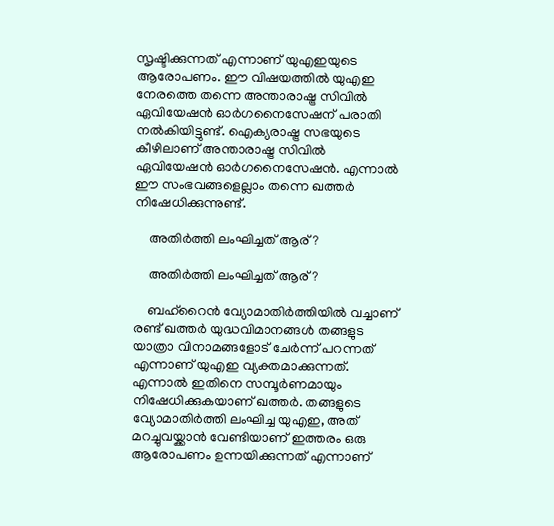സൃഷ്ടിക്കുന്നത് എന്നാണ് യുഎഇയുടെ ആരോപണം. ഈ വിഷയത്തില്‍ യുഎഇ നേരത്തെ തന്നെ അന്താരാഷ്ട്ര സിവില്‍ ഏവിയേഷന്‍ ഓര്‍ഗനൈസേഷന് പരാതി നല്‍കിയിട്ടുണ്ട്. ഐക്യരാഷ്ട്ര സഭയുടെ കീഴിലാണ് അന്താരാഷ്ട്ര സിവില്‍ ഏവിയേഷന്‍ ഓര്‍ഗനൈസേഷന്‍. എന്നാല്‍ ഈ സംഭവങ്ങളെല്ലാം തന്നെ ഖത്തര്‍ നിഷേധിക്കുന്നുണ്ട്.

    അതിര്‍ത്തി ലംഘിച്ചത് ആര്?

    അതിര്‍ത്തി ലംഘിച്ചത് ആര്?

    ബഹ്‌റൈന്‍ വ്യോമാതിര്‍ത്തിയില്‍ വച്ചാണ് രണ്ട് ഖത്തര്‍ യുദ്ധവിമാനങ്ങള്‍ തങ്ങളുട യാത്രാ വിനാമങ്ങളോട് ചേര്‍ന്ന് പറന്നത് എന്നാണ് യുഎഇ വ്യക്തമാക്കുന്നത്. എന്നാല്‍ ഇതിനെ സമ്പൂര്‍ണമായും നിഷേധിക്കുകയാണ് ഖത്തര്‍. തങ്ങളുടെ വ്യോമാതിര്‍ത്തി ലംഘിച്ച യുഎഇ, അത് മറച്ചുവയ്ക്കാന്‍ വേണ്ടിയാണ് ഇത്തരം ഒരു ആരോപണം ഉന്നയിക്കുന്നത് എന്നാണ്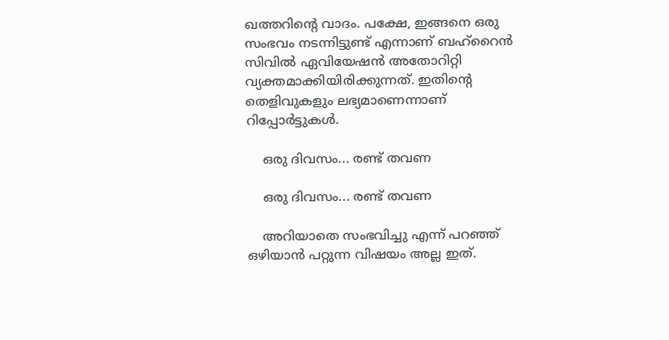ഖത്തറിന്റെ വാദം. പക്ഷേ, ഇങ്ങനെ ഒരു സംഭവം നടന്നിട്ടുണ്ട് എന്നാണ് ബഹ്‌റൈന്‍ സിവില്‍ ഏവിയേഷന്‍ അതോറിറ്റി വ്യക്തമാക്കിയിരിക്കുന്നത്. ഇതിന്റെ തെളിവുകളും ലഭ്യമാണെന്നാണ് റിപ്പോര്‍ട്ടുകള്‍.

    ഒരു ദിവസം... രണ്ട് തവണ

    ഒരു ദിവസം... രണ്ട് തവണ

    അറിയാതെ സംഭവിച്ചു എന്ന് പറഞ്ഞ് ഒഴിയാന്‍ പറ്റുന്ന വിഷയം അല്ല ഇത്.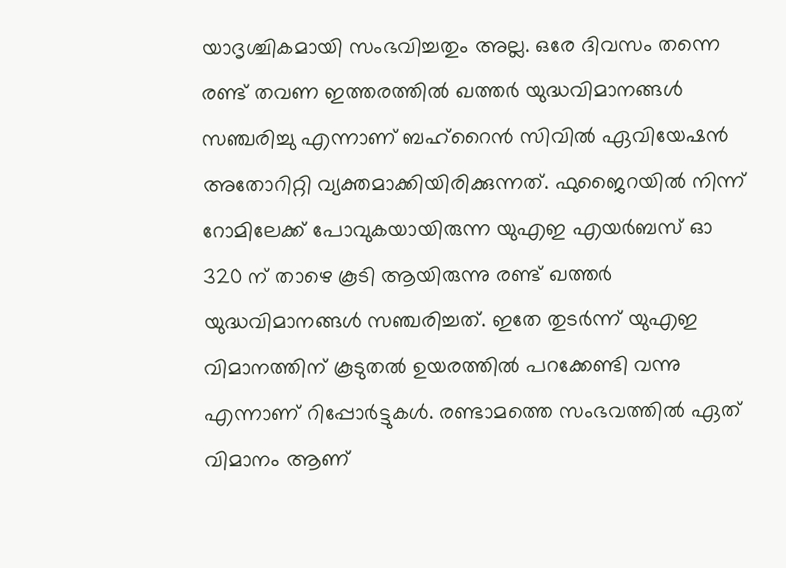യാദൃശ്ചികമായി സംഭവിച്ചതും അല്ല. ഒരേ ദിവസം തന്നെ രണ്ട് തവണ ഇത്തരത്തില്‍ ഖത്തര്‍ യുദ്ധവിമാനങ്ങള്‍ സഞ്ചരിച്ചു എന്നാണ് ബഹ്‌റൈന്‍ സിവില്‍ ഏവിയേഷന്‍ അതോറിറ്റി വ്യക്തമാക്കിയിരിക്കുന്നത്. ഫുജൈറയില്‍ നിന്ന് റോമിലേക്ക് പോവുകയായിരുന്ന യുഎഇ എയര്‍ബസ് ഓ 320 ന് താഴെ കൂടി ആയിരുന്നു രണ്ട് ഖത്തര്‍ യുദ്ധവിമാനങ്ങള്‍ സഞ്ചരിച്ചത്. ഇതേ തുടര്‍ന്ന് യുഎഇ വിമാനത്തിന് കൂടുതല്‍ ഉയരത്തില്‍ പറക്കേണ്ടി വന്നു എന്നാണ് റിപ്പോര്‍ട്ടുകള്‍. രണ്ടാമത്തെ സംഭവത്തില്‍ ഏത് വിമാനം ആണ്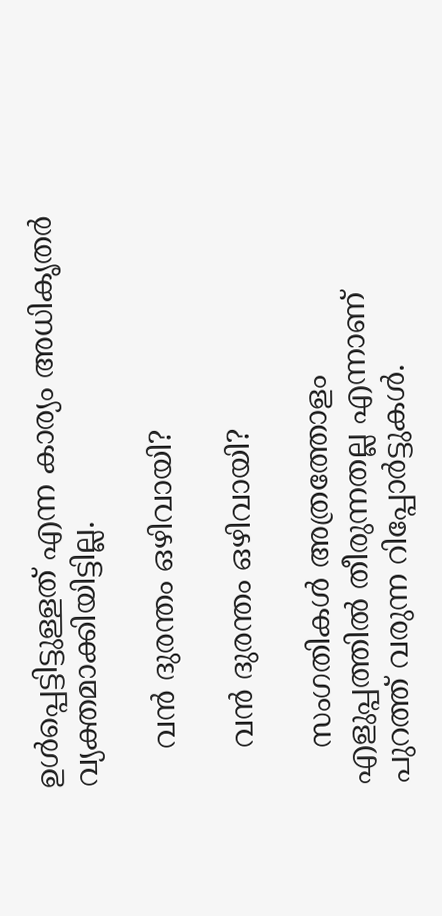ഉള്‍പ്പെട്ടിട്ടുള്ളത് എന്ന കാര്യം അധികൃതര്‍ വ്യക്തമാക്കിയിട്ടില്ല.

    വന്‍ ദുരന്തം ഒഴിവായി?

    വന്‍ ദുരന്തം ഒഴിവായി?

    സംഗതികള്‍ അത്രത്തോളം എളുപ്പത്തില്‍ തീരുന്നതല്ല എന്നാണ് പുറത്ത് വരുന്ന റിപ്പോര്‍ട്ടുകള്‍.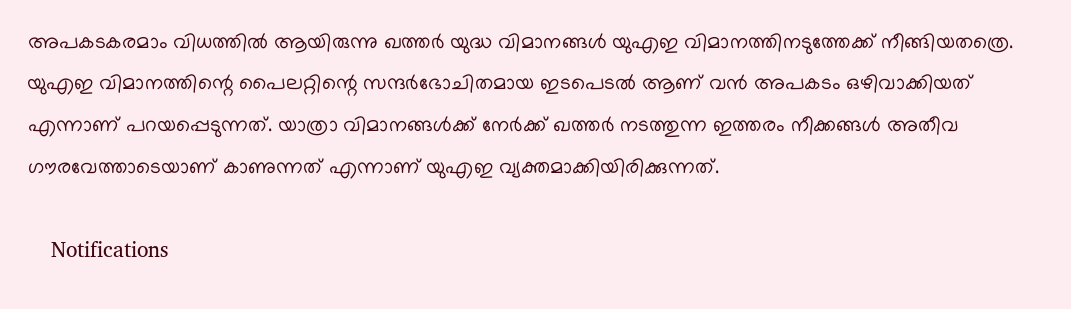അപകടകരമാം വിധത്തില്‍ ആയിരുന്നു ഖത്തര്‍ യുദ്ധ വിമാനങ്ങള്‍ യുഎഇ വിമാനത്തിനടുത്തേക്ക് നീങ്ങിയതത്രെ. യുഎഇ വിമാനത്തിന്റെ പൈലറ്റിന്റെ സന്ദര്‍ഭോചിതമായ ഇടപെടല്‍ ആണ് വന്‍ അപകടം ഒഴിവാക്കിയത് എന്നാണ് പറയപ്പെടുന്നത്. യാത്രാ വിമാനങ്ങള്‍ക്ക് നേര്‍ക്ക് ഖത്തര്‍ നടത്തുന്ന ഇത്തരം നീക്കങ്ങള്‍ അതീവ ഗൗരവേത്താടെയാണ് കാണുന്നത് എന്നാണ് യുഎഇ വ്യക്തമാക്കിയിരിക്കുന്നത്.

    Notifications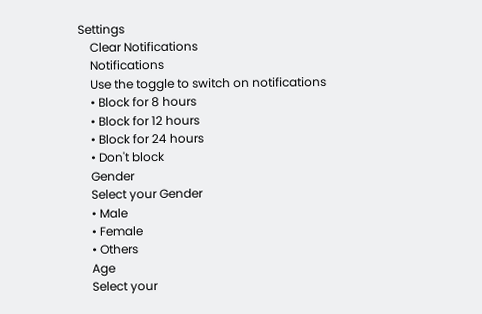Settings
    Clear Notifications
    Notifications
    Use the toggle to switch on notifications
    • Block for 8 hours
    • Block for 12 hours
    • Block for 24 hours
    • Don't block
    Gender
    Select your Gender
    • Male
    • Female
    • Others
    Age
    Select your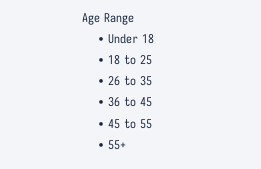Age Range
    • Under 18
    • 18 to 25
    • 26 to 35
    • 36 to 45
    • 45 to 55
    • 55+